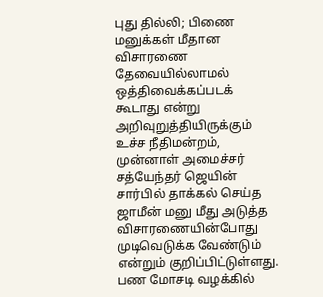புது தில்லி; பிணை மனுக்கள் மீதான விசாரணை தேவையில்லாமல் ஒத்திவைக்கப்படக் கூடாது என்று அறிவுறுத்தியிருக்கும் உச்ச நீதிமன்றம், முன்னாள் அமைச்சர் சத்யேந்தர் ஜெயின் சார்பில் தாக்கல் செய்த ஜாமீன் மனு மீது அடுத்த விசாரணையின்போது முடிவெடுக்க வேண்டும் என்றும் குறிப்பிட்டுள்ளது.
பண மோசடி வழக்கில்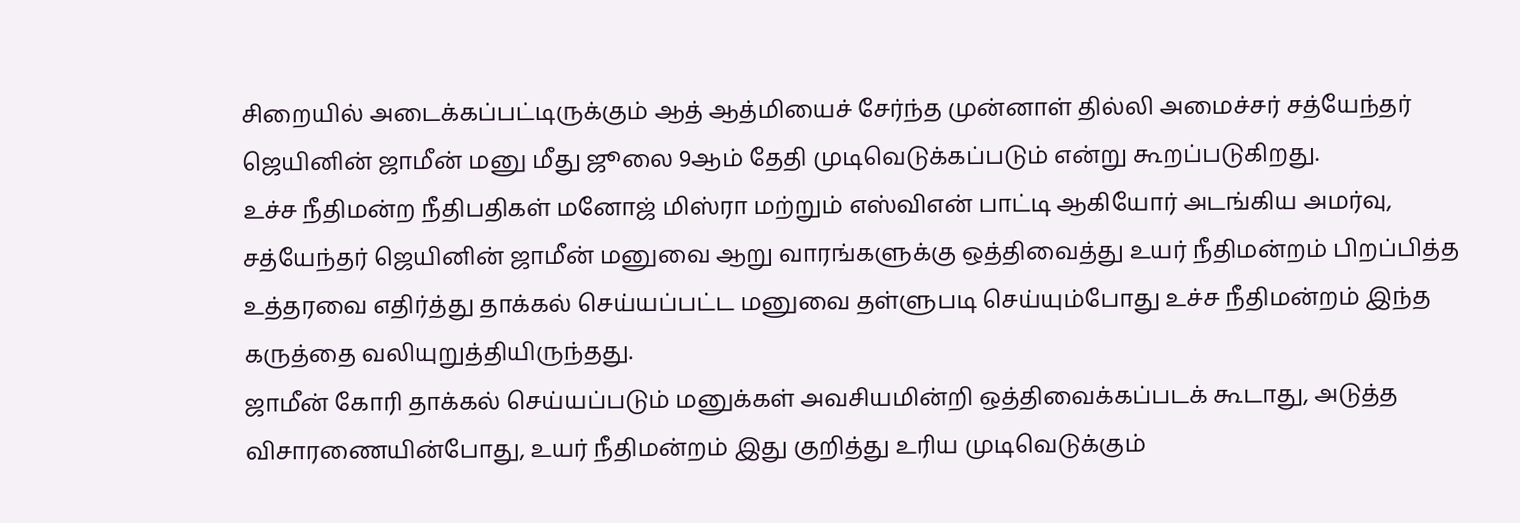சிறையில் அடைக்கப்பட்டிருக்கும் ஆத் ஆத்மியைச் சேர்ந்த முன்னாள் தில்லி அமைச்சர் சத்யேந்தர் ஜெயினின் ஜாமீன் மனு மீது ஜூலை 9ஆம் தேதி முடிவெடுக்கப்படும் என்று கூறப்படுகிறது.
உச்ச நீதிமன்ற நீதிபதிகள் மனோஜ் மிஸ்ரா மற்றும் எஸ்விஎன் பாட்டி ஆகியோர் அடங்கிய அமர்வு, சத்யேந்தர் ஜெயினின் ஜாமீன் மனுவை ஆறு வாரங்களுக்கு ஒத்திவைத்து உயர் நீதிமன்றம் பிறப்பித்த உத்தரவை எதிர்த்து தாக்கல் செய்யப்பட்ட மனுவை தள்ளுபடி செய்யும்போது உச்ச நீதிமன்றம் இந்த கருத்தை வலியுறுத்தியிருந்தது.
ஜாமீன் கோரி தாக்கல் செய்யப்படும் மனுக்கள் அவசியமின்றி ஒத்திவைக்கப்படக் கூடாது, அடுத்த விசாரணையின்போது, உயர் நீதிமன்றம் இது குறித்து உரிய முடிவெடுக்கும்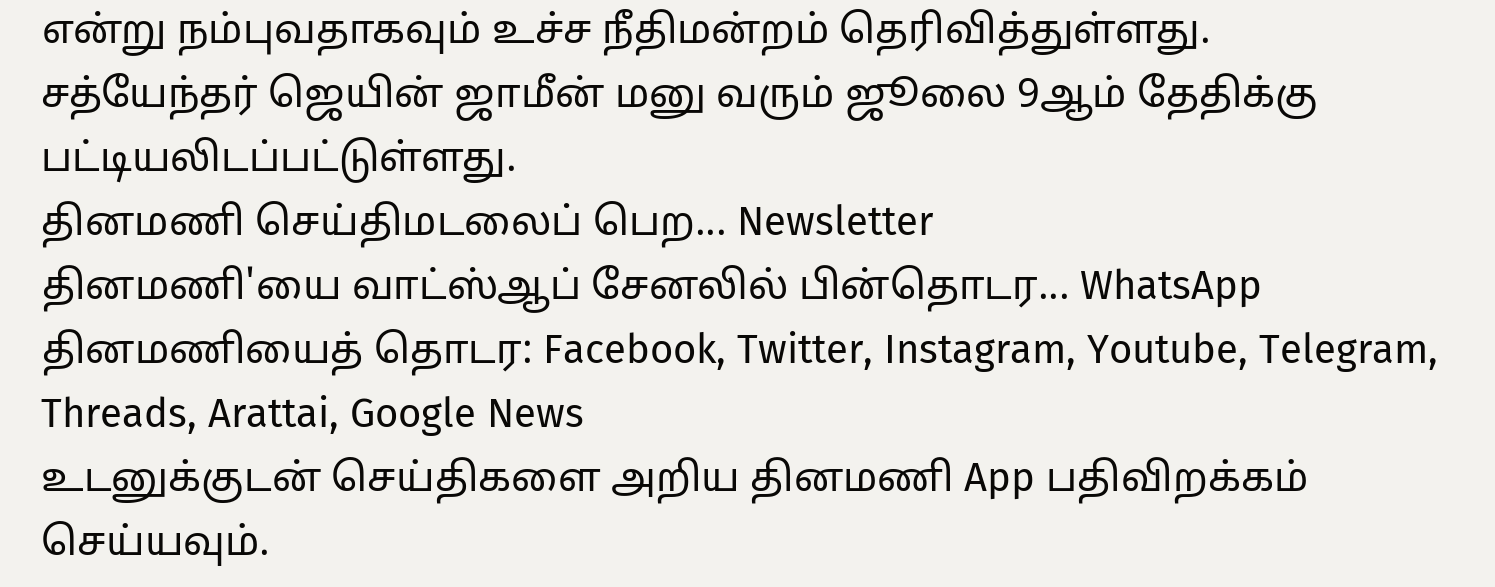என்று நம்புவதாகவும் உச்ச நீதிமன்றம் தெரிவித்துள்ளது.
சத்யேந்தர் ஜெயின் ஜாமீன் மனு வரும் ஜூலை 9ஆம் தேதிக்கு பட்டியலிடப்பட்டுள்ளது.
தினமணி செய்திமடலைப் பெற... Newsletter
தினமணி'யை வாட்ஸ்ஆப் சேனலில் பின்தொடர... WhatsApp
தினமணியைத் தொடர: Facebook, Twitter, Instagram, Youtube, Telegram, Threads, Arattai, Google News
உடனுக்குடன் செய்திகளை அறிய தினமணி App பதிவிறக்கம் செய்யவும்.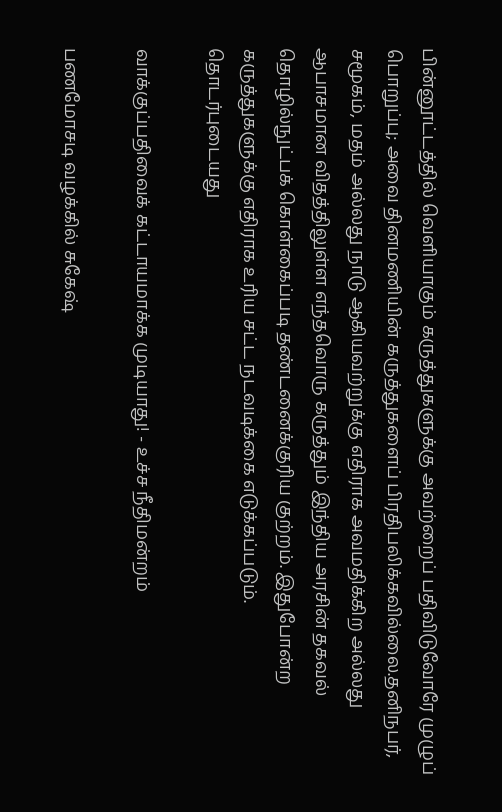பின்னூட்டத்தில் வெளியாகும் கருத்துகளுக்கு அவற்றைப் பதிவிடுவோரே முழுப் பொறுப்பு; அவை தினமணியின் கருத்துகளைப் பிரதிபலிக்கவில்லை.தனிநபர், சமூகம், மதம் அல்லது நாடு ஆகியவற்றுக்கு எதிராக அவமதிக்கிற அல்லது ஆபாசமான விதத்திலுள்ள எந்தவொரு கருத்தும் இந்திய அரசின் தகவல் தொழில்நுட்பக் கொள்கைப்படி தண்டனைக்குரிய குற்றம். இதுபோன்ற கருத்துகளுக்கு எதிராக உரிய சட்ட நடவடிக்கை எடுக்கப்படும்.
தொடர்புடையது

வாக்குப்பதிவைக் கட்டாயமாக்க முடியாது! - உச்ச நீதிமன்றம்

பணமோசடி வழக்கில் சுகேஷ்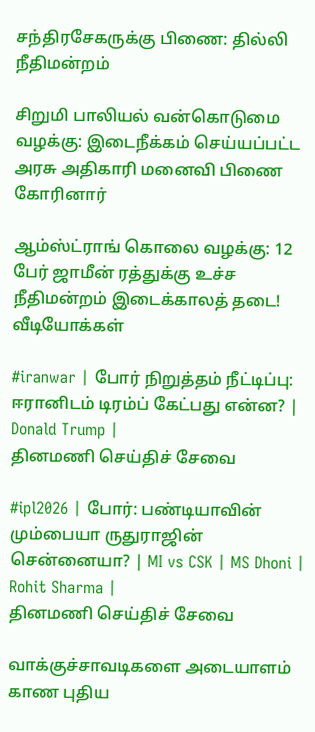சந்திரசேகருக்கு பிணை: தில்லி நீதிமன்றம்

சிறுமி பாலியல் வன்கொடுமை வழக்கு: இடைநீக்கம் செய்யப்பட்ட அரசு அதிகாரி மனைவி பிணை கோரினார்

ஆம்ஸ்ட்ராங் கொலை வழக்கு: 12 பேர் ஜாமீன் ரத்துக்கு உச்ச நீதிமன்றம் இடைக்காலத் தடை!
வீடியோக்கள்

#iranwar | போர் நிறுத்தம் நீட்டிப்பு: ஈரானிடம் டிரம்ப் கேட்பது என்ன? | Donald Trump |
தினமணி செய்திச் சேவை

#ipl2026 | போர்: பண்டியாவின் மும்பையா ருதுராஜின் சென்னையா? | MI vs CSK | MS Dhoni | Rohit Sharma |
தினமணி செய்திச் சேவை

வாக்குச்சாவடிகளை அடையாளம் காண புதிய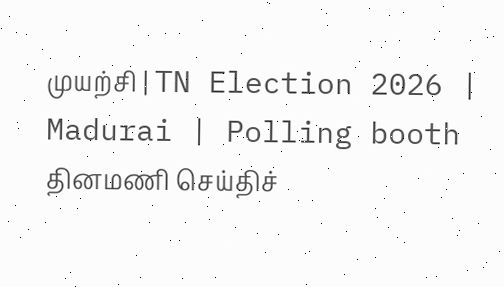முயற்சி | TN Election 2026 | Madurai | Polling booth
தினமணி செய்திச்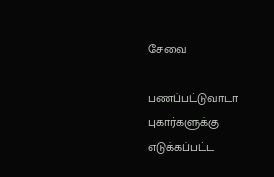சேவை

பணப்பட்டுவாடா புகார்களுக்கு எடுக்கப்பட்ட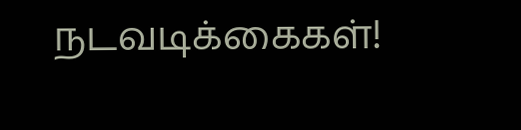நடவடிக்கைகள்!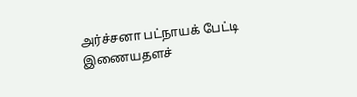அர்ச்சனா பட்நாயக் பேட்டி
இணையதளச்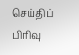செய்திப் பிரிவு